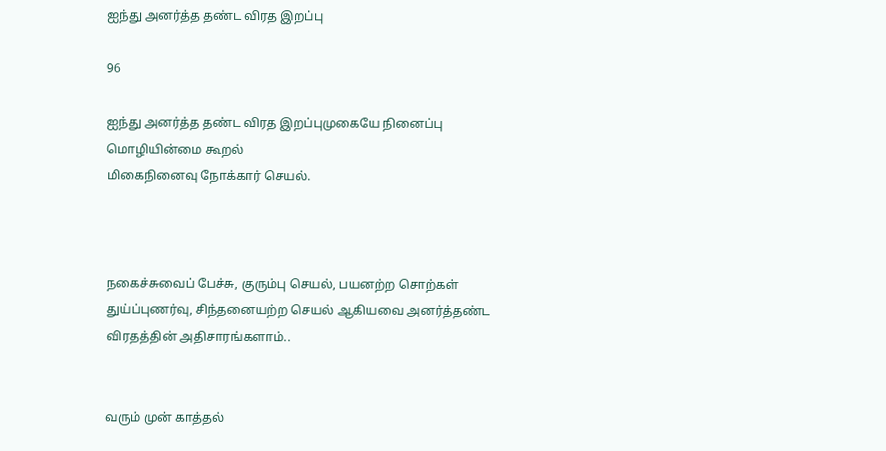ஐந்து அனர்த்த தண்ட விரத இறப்பு

96

ஐந்து அனர்த்த தண்ட விரத இறப்புமுகையே நினைப்பு மொழியின்மை கூறல்
மிகைநினைவு நோக்கார் செயல்.



நகைச்சுவைப் பேச்சு, குரும்பு செயல், பயனற்ற சொற்கள் துய்ப்புணர்வு, சிந்தனையற்ற செயல் ஆகியவை அனர்த்தண்ட விரதத்தின் அதிசாரங்களாம்..


வரும் முன் காத்தல்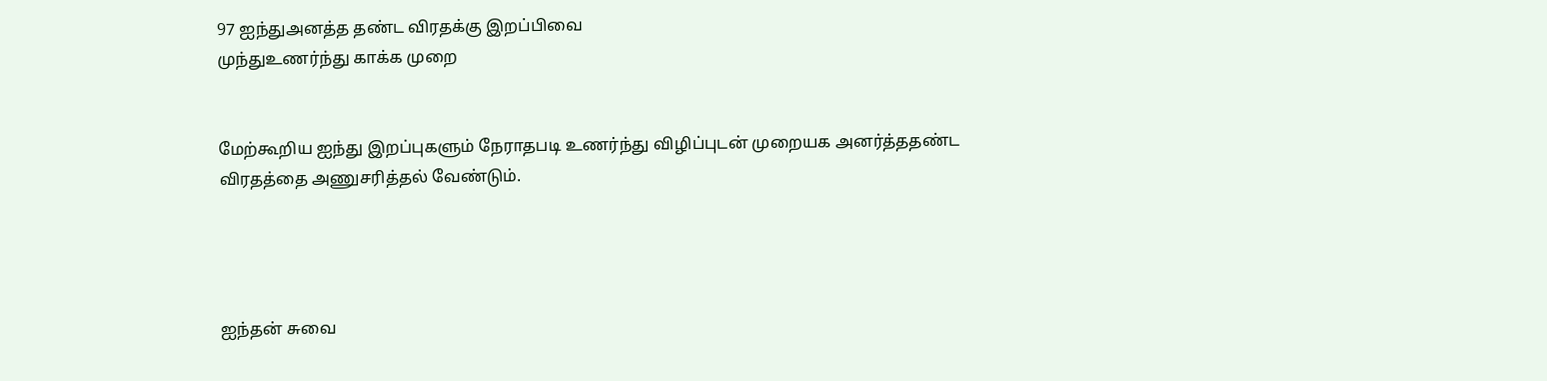97 ஐந்துஅனத்த தண்ட விரதக்கு இறப்பிவை
முந்துஉணர்ந்து காக்க முறை


மேற்கூறிய ஐந்து இறப்புகளும் நேராதபடி உணர்ந்து விழிப்புடன் முறையக அனர்த்ததண்ட விரதத்தை அணுசரித்தல் வேண்டும்.




ஐந்தன் சுவை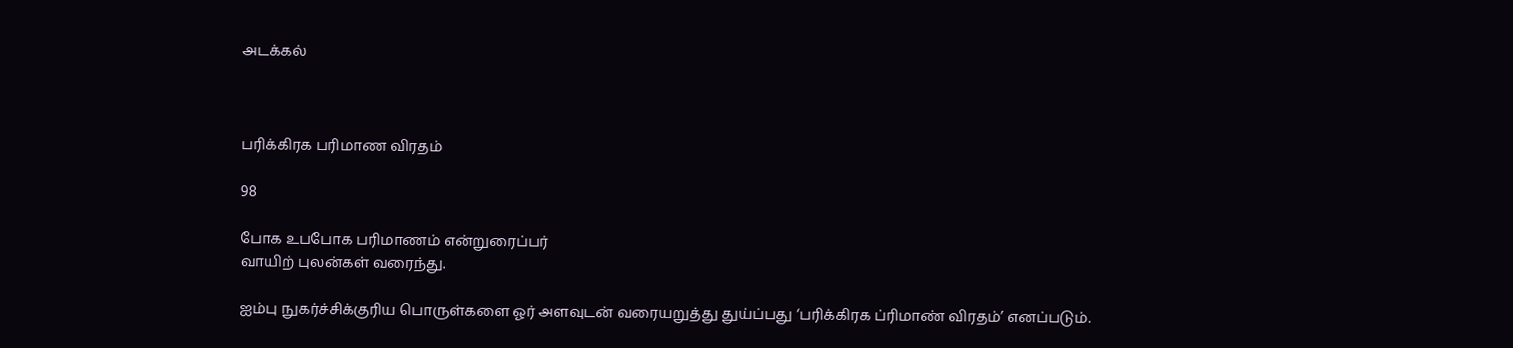அடக்கல்



பரிக்கிரக பரிமாண விரதம்

98

போக உபபோக பரிமாணம் என்றுரைப்பர்
வாயிற் புலன்கள் வரைந்து.

ஐம்பு நுகர்ச்சிக்குரிய பொருள்களை ஓர் அளவுடன் வரையறுத்து துய்ப்பது ‘பரிக்கிரக ப்ரிமாண் விரதம்’ எனப்படும்.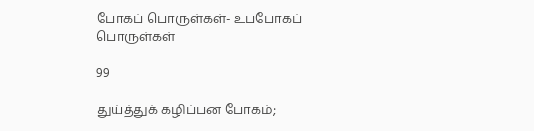போகப் பொருள்கள்- உபபோகப் பொருள்கள்

99

துய்த்துக் கழிப்பன போகம்;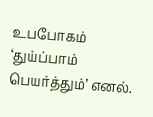உபபோகம்
‘துய்ப்பாம் பெயர்த்தும்’ எனல்.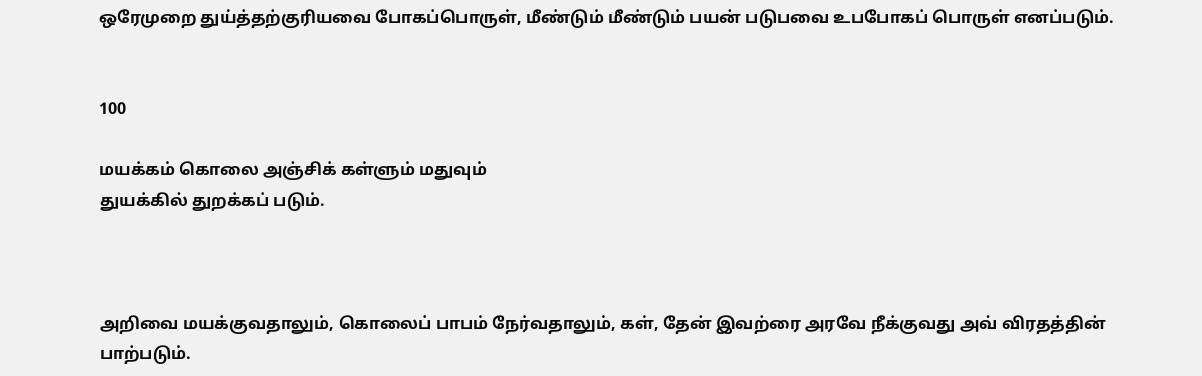ஒரேமுறை துய்த்தற்குரியவை போகப்பொருள், மீண்டும் மீண்டும் பயன் படுபவை உபபோகப் பொருள் எனப்படும்.


100

மயக்கம் கொலை அஞ்சிக் கள்ளும் மதுவும்
துயக்கில் துறக்கப் படும்.



அறிவை மயக்குவதாலும், கொலைப் பாபம் நேர்வதாலும், கள், தேன் இவற்ரை அரவே நீக்குவது அவ் விரதத்தின் பாற்படும்.